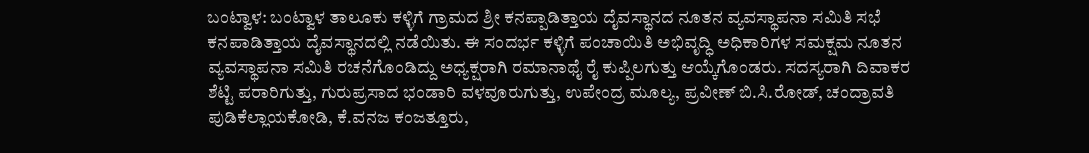ಬಂಟ್ವಾಳ: ಬಂಟ್ವಾಳ ತಾಲೂಕು ಕಳ್ಳಿಗೆ ಗ್ರಾಮದ ಶ್ರೀ ಕನಪ್ಪಾಡಿತ್ತಾಯ ದೈವಸ್ಥಾನದ ನೂತನ ವ್ಯವಸ್ಥಾಪನಾ ಸಮಿತಿ ಸಭೆ ಕನಪಾಡಿತ್ತಾಯ ದೈವಸ್ಥಾನದಲ್ಲಿ ನಡೆಯಿತು. ಈ ಸಂದರ್ಭ ಕಳ್ಳಿಗೆ ಪಂಚಾಯಿತಿ ಅಭಿವೃದ್ಧಿ ಅಧಿಕಾರಿಗಳ ಸಮಕ್ಷಮ ನೂತನ ವ್ಯವಸ್ಥಾಪನಾ ಸಮಿತಿ ರಚನೆಗೊಂಡಿದ್ದು ಅಧ್ಯಕ್ಷರಾಗಿ ರಮಾನಾಥೈ ರೈ ಕುಪ್ಪಿಲಗುತ್ತು ಆಯ್ಕೆಗೊಂಡರು. ಸದಸ್ಯರಾಗಿ ದಿವಾಕರ ಶೆಟ್ಟಿ ಪರಾರಿಗುತ್ತು, ಗುರುಪ್ರಸಾದ ಭಂಡಾರಿ ವಳವೂರುಗುತ್ತು, ಉಪೇಂದ್ರ ಮೂಲ್ಯ, ಪ್ರವೀಣ್ ಬಿ.ಸಿ.ರೋಡ್, ಚಂದ್ರಾವತಿ ಪುಡಿಕೆಲ್ಲಾಯಕೋಡಿ, ಕೆ.ವನಜ ಕಂಜತ್ತೂರು,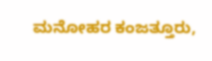ಮನೋಹರ ಕಂಜತ್ತೂರು,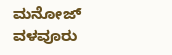ಮನೋಜ್ ವಳವೂರು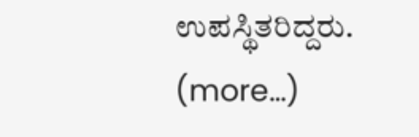ಉಪಸ್ಥಿತರಿದ್ದರು.
(more…)